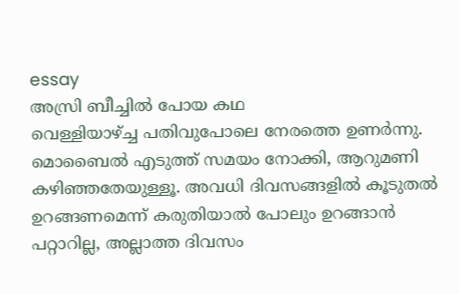essay
അസ്രി ബീച്ചിൽ പോയ കഥ
വെള്ളിയാഴ്ച്ച പതിവുപോലെ നേരത്തെ ഉണർന്നു. മൊബൈൽ എടുത്ത് സമയം നോക്കി, ആറുമണി കഴിഞ്ഞതേയുള്ളൂ. അവധി ദിവസങ്ങളിൽ കൂടുതൽ ഉറങ്ങണമെന്ന് കരുതിയാൽ പോലും ഉറങ്ങാൻ പറ്റാറില്ല, അല്ലാത്ത ദിവസം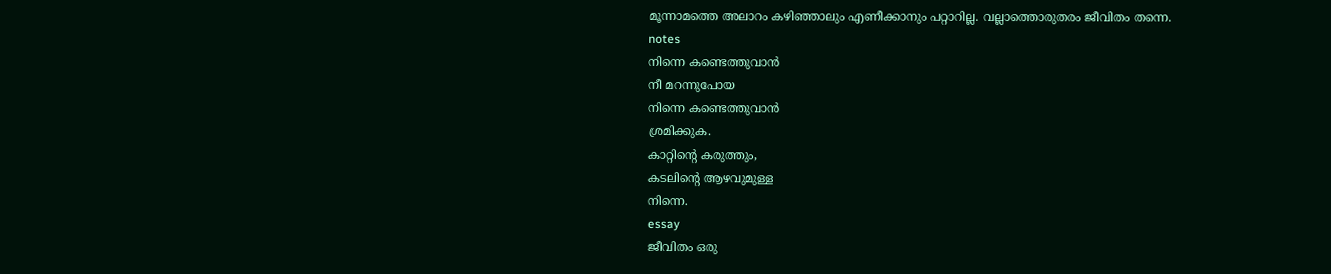മൂന്നാമത്തെ അലാറം കഴിഞ്ഞാലും എണീക്കാനും പറ്റാറില്ല. വല്ലാത്തൊരുതരം ജീവിതം തന്നെ.
notes
നിന്നെ കണ്ടെത്തുവാൻ
നീ മറന്നുപോയ
നിന്നെ കണ്ടെത്തുവാൻ
ശ്രമിക്കുക.
കാറ്റിന്റെ കരുത്തും,
കടലിന്റെ ആഴവുമുള്ള
നിന്നെ.
essay
ജീവിതം ഒരു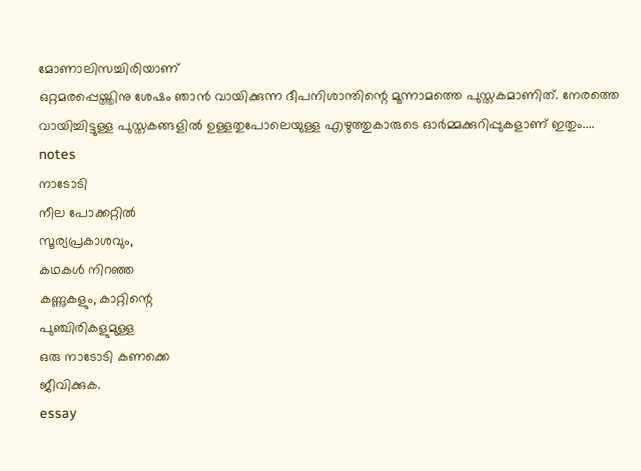മോണാലിസച്ചിരിയാണ്
ഒറ്റമരപ്പെയ്ത്തിനു ശേഷം ഞാൻ വായിക്കുന്ന ദീപനിശാന്തിന്റെ മൂന്നാമത്തെ പുസ്തകമാണിത്. നേരത്തെ വായിച്ചിട്ടുള്ള പുസ്തകങ്ങളിൽ ഉള്ളതുപോലെയുള്ള എഴുത്തുകാരുടെ ഓർമ്മക്കുറിപ്പുകളാണ് ഇതും....
notes
നാടോടി
നീല പോക്കറ്റിൽ
സൂര്യപ്രകാശവും,
കഥകൾ നിറഞ്ഞ
കണ്ണുകളും, കാറ്റിന്റെ
പുഞ്ചിരികളുമുള്ള
ഒരു നാടോടി കണക്കെ
ജീവിക്കുക.
essay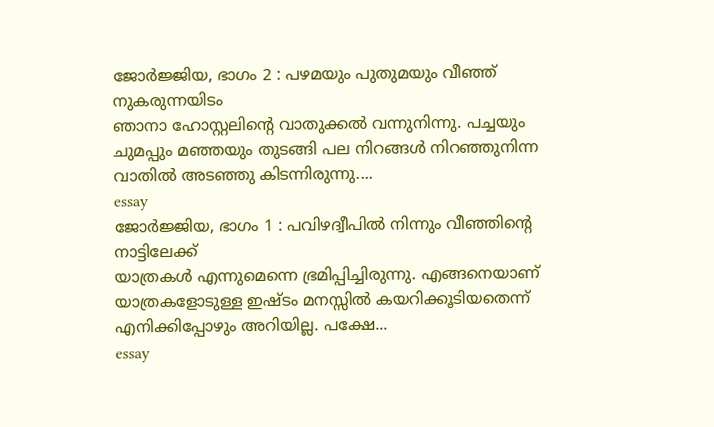ജോർജ്ജിയ, ഭാഗം 2 : പഴമയും പുതുമയും വീഞ്ഞ് നുകരുന്നയിടം
ഞാനാ ഹോസ്റ്റലിൻ്റെ വാതുക്കൽ വന്നുനിന്നു. പച്ചയും ചുമപ്പും മഞ്ഞയും തുടങ്ങി പല നിറങ്ങൾ നിറഞ്ഞുനിന്ന വാതിൽ അടഞ്ഞു കിടന്നിരുന്നു....
essay
ജോർജ്ജിയ, ഭാഗം 1 : പവിഴദ്വീപിൽ നിന്നും വീഞ്ഞിൻ്റെ നാട്ടിലേക്ക്
യാത്രകൾ എന്നുമെന്നെ ഭ്രമിപ്പിച്ചിരുന്നു. എങ്ങനെയാണ് യാത്രകളോടുള്ള ഇഷ്ടം മനസ്സിൽ കയറിക്കൂടിയതെന്ന് എനിക്കിപ്പോഴും അറിയില്ല. പക്ഷേ...
essay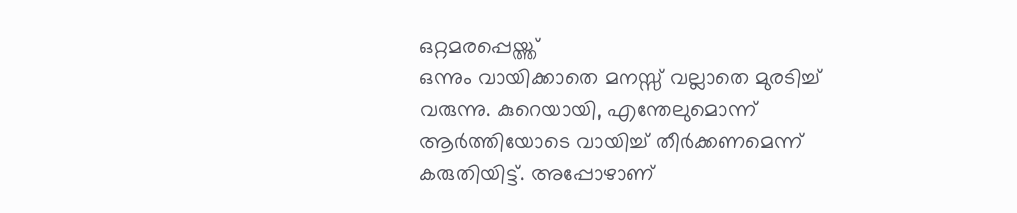ഒറ്റമരപ്പെയ്ത്ത്
ഒന്നും വായിക്കാതെ മനസ്സ് വല്ലാതെ മുരടിച്ച് വരുന്നു. കുറെയായി, എന്തേലുമൊന്ന് ആർത്തിയോടെ വായിച്ച് തീർക്കണമെന്ന് കരുതിയിട്ട്. അപ്പോഴാണ്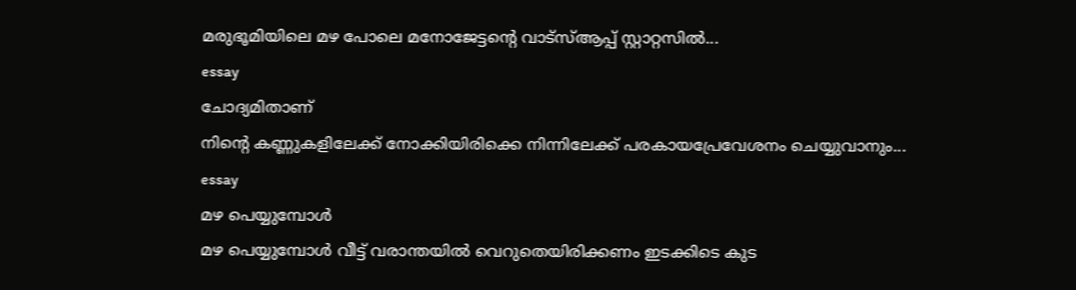മരുഭൂമിയിലെ മഴ പോലെ മനോജേട്ടന്റെ വാട്സ്ആപ്പ് സ്റ്റാറ്റസിൽ...
essay
ചോദ്യമിതാണ്
നിന്റെ കണ്ണുകളിലേക്ക് നോക്കിയിരിക്കെ നിന്നിലേക്ക് പരകായപ്രേവേശനം ചെയ്യുവാനും...
essay
മഴ പെയ്യുമ്പോൾ
മഴ പെയ്യുമ്പോൾ വീട്ട് വരാന്തയിൽ വെറുതെയിരിക്കണം ഇടക്കിടെ കുട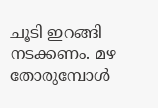ചൂടി ഇറങ്ങി നടക്കണം. മഴ തോരുമ്പോൾ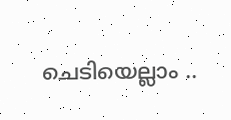ചെടിയെല്ലാം ..